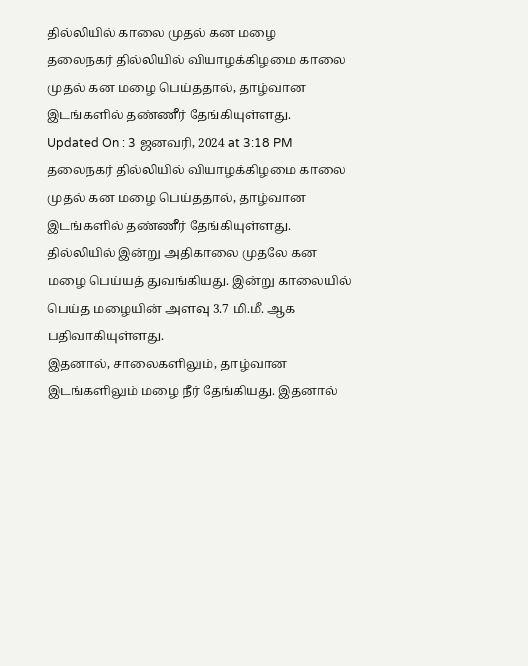தில்லியில் காலை முதல் கன மழை
தலைநகர் தில்லியில் வியாழக்கிழமை காலை முதல் கன மழை பெய்ததால், தாழ்வான இடங்களில் தண்ணீர் தேங்கியுள்ளது.
Updated On : 3 ஜனவரி, 2024 at 3:18 PM
தலைநகர் தில்லியில் வியாழக்கிழமை காலை முதல் கன மழை பெய்ததால், தாழ்வான இடங்களில் தண்ணீர் தேங்கியுள்ளது.
தில்லியில் இன்று அதிகாலை முதலே கன மழை பெய்யத் துவங்கியது. இன்று காலையில் பெய்த மழையின் அளவு 3.7 மி.மீ. ஆக பதிவாகியுள்ளது.
இதனால், சாலைகளிலும், தாழ்வான இடங்களிலும் மழை நீர் தேங்கியது. இதனால்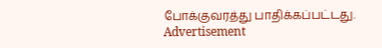போக்குவரத்து பாதிக்கப்பட்டது.
Advertisement